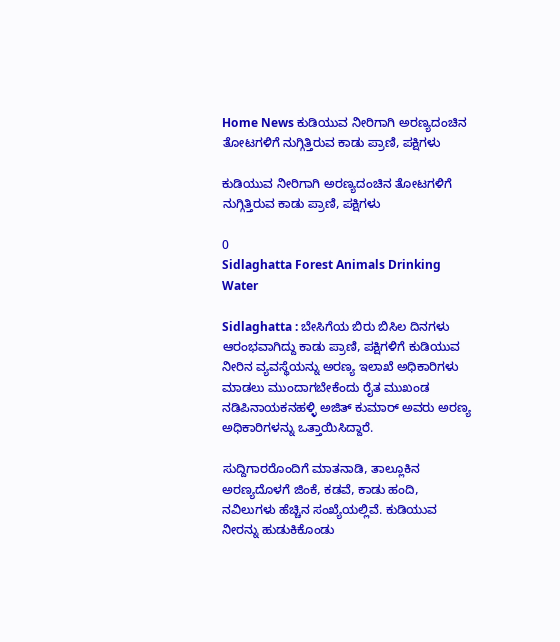Home News ಕುಡಿಯುವ ನೀರಿಗಾಗಿ ಅರಣ್ಯದಂಚಿನ ತೋಟಗಳಿಗೆ ನುಗ್ಗಿತ್ತಿರುವ ಕಾಡು ಪ್ರಾಣಿ, ಪಕ್ಷಿಗಳು

ಕುಡಿಯುವ ನೀರಿಗಾಗಿ ಅರಣ್ಯದಂಚಿನ ತೋಟಗಳಿಗೆ ನುಗ್ಗಿತ್ತಿರುವ ಕಾಡು ಪ್ರಾಣಿ, ಪಕ್ಷಿಗಳು

0
Sidlaghatta Forest Animals Drinking Water

Sidlaghatta : ಬೇಸಿಗೆಯ ಬಿರು ಬಿಸಿಲ ದಿನಗಳು ಆರಂಭವಾಗಿದ್ದು ಕಾಡು ಪ್ರಾಣಿ, ಪಕ್ಷಿಗಳಿಗೆ ಕುಡಿಯುವ ನೀರಿನ ವ್ಯವಸ್ಥೆಯನ್ನು ಅರಣ್ಯ ಇಲಾಖೆ ಅಧಿಕಾರಿಗಳು ಮಾಡಲು ಮುಂದಾಗಬೇಕೆಂದು ರೈತ ಮುಖಂಡ ನಡಿಪಿನಾಯಕನಹಳ್ಳಿ ಅಜಿತ್ ಕುಮಾರ್ ಅವರು ಅರಣ್ಯ ಅಧಿಕಾರಿಗಳನ್ನು ಒತ್ತಾಯಿಸಿದ್ದಾರೆ.

ಸುದ್ದಿಗಾರರೊಂದಿಗೆ ಮಾತನಾಡಿ, ತಾಲ್ಲೂಕಿನ ಅರಣ್ಯದೊಳಗೆ ಜಿಂಕೆ, ಕಡವೆ, ಕಾಡು ಹಂದಿ, ನವಿಲುಗಳು ಹೆಚ್ಚಿನ ಸಂಖ್ಯೆಯಲ್ಲಿವೆ. ಕುಡಿಯುವ ನೀರನ್ನು ಹುಡುಕಿಕೊಂಡು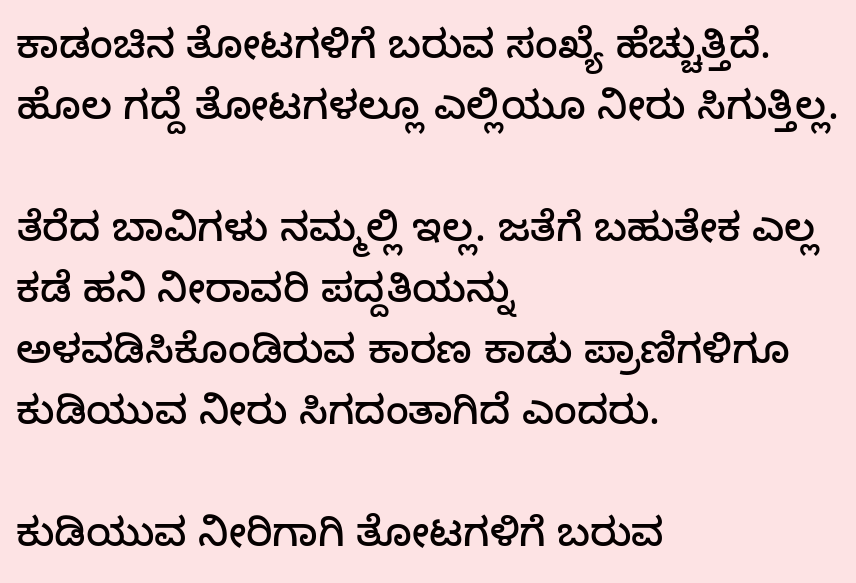ಕಾಡಂಚಿನ ತೋಟಗಳಿಗೆ ಬರುವ ಸಂಖ್ಯೆ ಹೆಚ್ಚುತ್ತಿದೆ. ಹೊಲ ಗದ್ದೆ ತೋಟಗಳಲ್ಲೂ ಎಲ್ಲಿಯೂ ನೀರು ಸಿಗುತ್ತಿಲ್ಲ.

ತೆರೆದ ಬಾವಿಗಳು ನಮ್ಮಲ್ಲಿ ಇಲ್ಲ. ಜತೆಗೆ ಬಹುತೇಕ ಎಲ್ಲ ಕಡೆ ಹನಿ ನೀರಾವರಿ ಪದ್ದತಿಯನ್ನು ಅಳವಡಿಸಿಕೊಂಡಿರುವ ಕಾರಣ ಕಾಡು ಪ್ರಾಣಿಗಳಿಗೂ ಕುಡಿಯುವ ನೀರು ಸಿಗದಂತಾಗಿದೆ ಎಂದರು.

ಕುಡಿಯುವ ನೀರಿಗಾಗಿ ತೋಟಗಳಿಗೆ ಬರುವ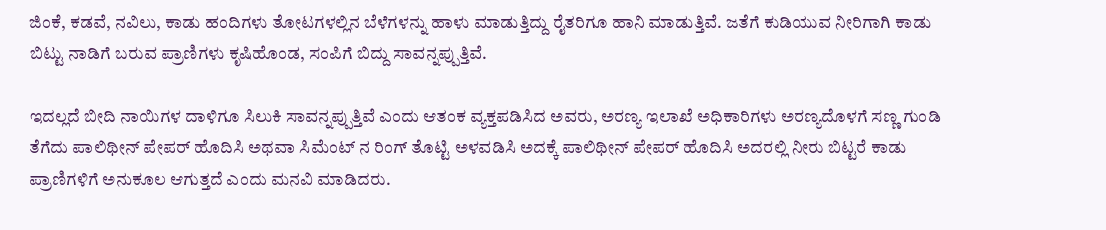ಜಿಂಕೆ, ಕಡವೆ, ನವಿಲು, ಕಾಡು ಹಂದಿಗಳು ತೋಟಗಳಲ್ಲಿನ ಬೆಳೆಗಳನ್ನು ಹಾಳು ಮಾಡುತ್ತಿದ್ದು ರೈತರಿಗೂ ಹಾನಿ ಮಾಡುತ್ತಿವೆ. ಜತೆಗೆ ಕುಡಿಯುವ ನೀರಿಗಾಗಿ ಕಾಡು ಬಿಟ್ಟು ನಾಡಿಗೆ ಬರುವ ಪ್ರಾಣಿಗಳು ಕೃಷಿಹೊಂಡ, ಸಂಪಿಗೆ ಬಿದ್ದು ಸಾವನ್ನಪ್ಪುತ್ತಿವೆ.

ಇದಲ್ಲದೆ ಬೀದಿ ನಾಯಿಗಳ ದಾಳಿಗೂ ಸಿಲುಕಿ ಸಾವನ್ನಪ್ಪುತ್ತಿವೆ ಎಂದು ಆತಂಕ ವ್ಯಕ್ತಪಡಿಸಿದ ಅವರು, ಅರಣ್ಯ ಇಲಾಖೆ ಅಧಿಕಾರಿಗಳು ಅರಣ್ಯದೊಳಗೆ ಸಣ್ಣ ಗುಂಡಿ ತೆಗೆದು ಪಾಲಿಥೀನ್ ಪೇಪರ್ ಹೊದಿಸಿ ಅಥವಾ ಸಿಮೆಂಟ್‌ ನ ರಿಂಗ್ ತೊಟ್ಟಿ ಅಳವಡಿಸಿ ಅದಕ್ಕೆ ಪಾಲಿಥೀನ್ ಪೇಪರ್ ಹೊದಿಸಿ ಅದರಲ್ಲಿ ನೀರು ಬಿಟ್ಟರೆ ಕಾಡು ಪ್ರಾಣಿಗಳಿಗೆ ಅನುಕೂಲ ಆಗುತ್ತದೆ ಎಂದು ಮನವಿ ಮಾಡಿದರು.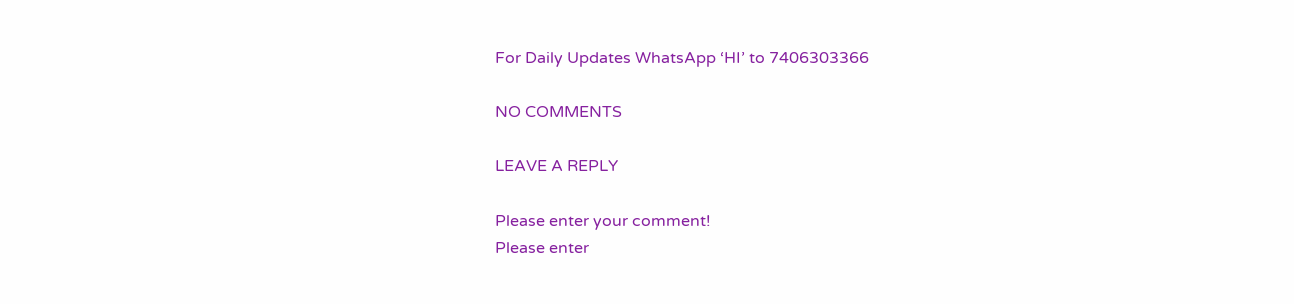For Daily Updates WhatsApp ‘HI’ to 7406303366

NO COMMENTS

LEAVE A REPLY

Please enter your comment!
Please enter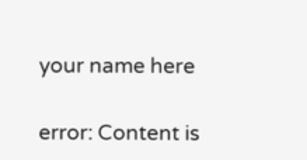your name here

error: Content is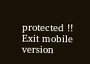protected !!
Exit mobile version